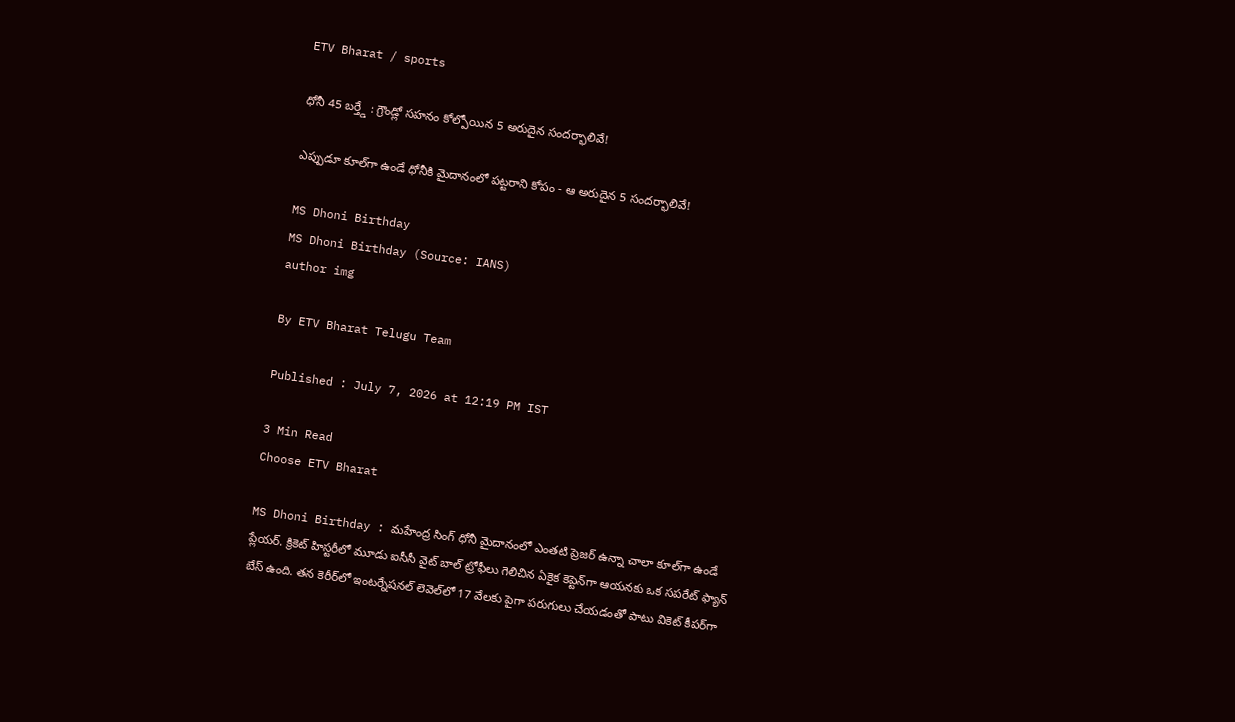ETV Bharat / sports

ధోనీ 45 బర్త్డే : గ్రౌండ్లో సహనం కోల్పోయిన 5 అరుదైన సందర్భాలివే!

ఎప్పుడూ కూల్‌గా ఉండే ధోనీకి మైదానంలో పట్టరాని కోపం - ఆ అరుదైన 5 సందర్భాలివే!

MS Dhoni Birthday
MS Dhoni Birthday (Source: IANS)
author img

By ETV Bharat Telugu Team

Published : July 7, 2026 at 12:19 PM IST

3 Min Read
Choose ETV Bharat

MS Dhoni Birthday : మహేంద్ర సింగ్ ధోనీ మైదానంలో ఎంతటి ప్రెజర్ ఉన్నా చాలా కూల్‌గా ఉండే ప్లేయర్. క్రికెట్ హిస్టరీలో మూడు ఐసీసీ వైట్ బాల్ ట్రోఫీలు గెలిచిన ఏకైక కెప్టెన్‌గా ఆయనకు ఒక సపరేట్ ఫ్యాన్ బేస్ ఉంది. తన కెరీర్‌లో ఇంటర్నేషనల్ లెవెల్‌లో 17 వేలకు పైగా పరుగులు చేయడంతో పాటు వికెట్ కీపర్‌గా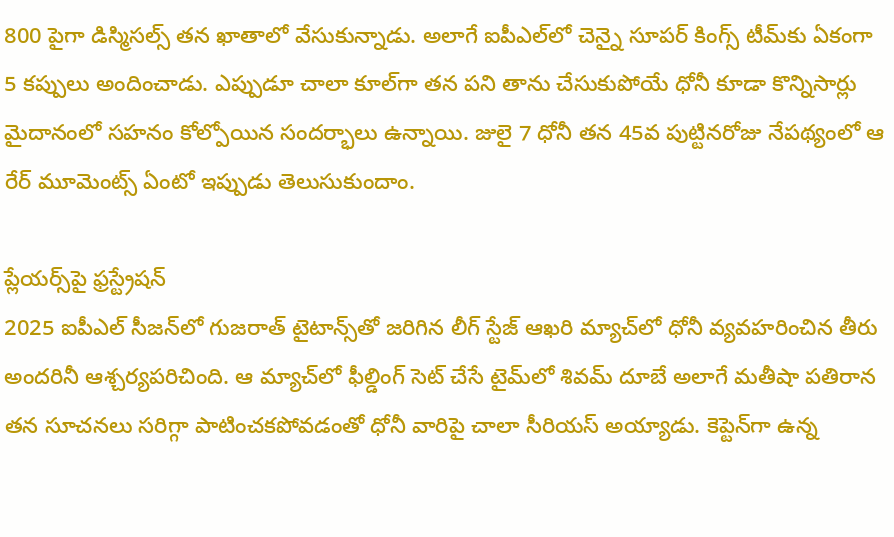800 పైగా డిస్మిసల్స్ తన ఖాతాలో వేసుకున్నాడు. అలాగే ఐపీఎల్‌లో చెన్నై సూపర్ కింగ్స్ టీమ్‌కు ఏకంగా 5 కప్పులు అందించాడు. ఎప్పుడూ చాలా కూల్‌గా తన పని తాను చేసుకుపోయే ధోనీ కూడా కొన్నిసార్లు మైదానంలో సహనం కోల్పోయిన సందర్భాలు ఉన్నాయి. జులై 7 ధోనీ తన 45వ పుట్టినరోజు నేపథ్యంలో ఆ రేర్ మూమెంట్స్ ఏంటో ఇప్పుడు తెలుసుకుందాం.

ప్లేయర్స్‌పై ఫ్రస్ట్రేషన్
2025 ఐపీఎల్ సీజన్‌లో గుజరాత్ టైటాన్స్‌తో జరిగిన లీగ్ స్టేజ్ ఆఖరి మ్యాచ్‌లో ధోనీ వ్యవహరించిన తీరు అందరినీ ఆశ్చర్యపరిచింది. ఆ మ్యాచ్‌లో ఫీల్డింగ్ సెట్ చేసే టైమ్‌లో శివమ్ దూబే అలాగే మతీషా పతిరాన తన సూచనలు సరిగ్గా పాటించకపోవడంతో ధోనీ వారిపై చాలా సీరియస్ అయ్యాడు. కెప్టెన్‌గా ఉన్న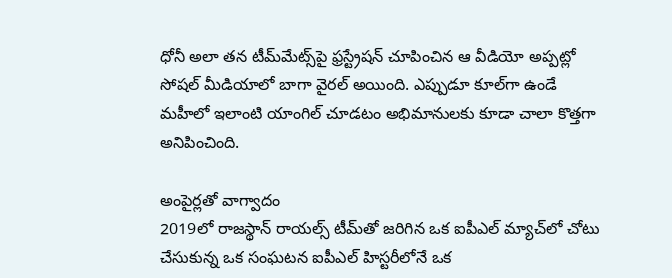ధోనీ అలా తన టీమ్‌మేట్స్‌పై ఫ్రస్ట్రేషన్ చూపించిన ఆ వీడియో అప్పట్లో సోషల్ మీడియాలో బాగా వైరల్ అయింది. ఎప్పుడూ కూల్‌గా ఉండే మహీలో ఇలాంటి యాంగిల్ చూడటం అభిమానులకు కూడా చాలా కొత్తగా అనిపించింది.

అంపైర్లతో వాగ్వాదం
2019లో రాజస్థాన్ రాయల్స్ టీమ్‌తో జరిగిన ఒక ఐపీఎల్ మ్యాచ్‌లో చోటు చేసుకున్న ఒక సంఘటన ఐపీఎల్ హిస్టరీలోనే ఒక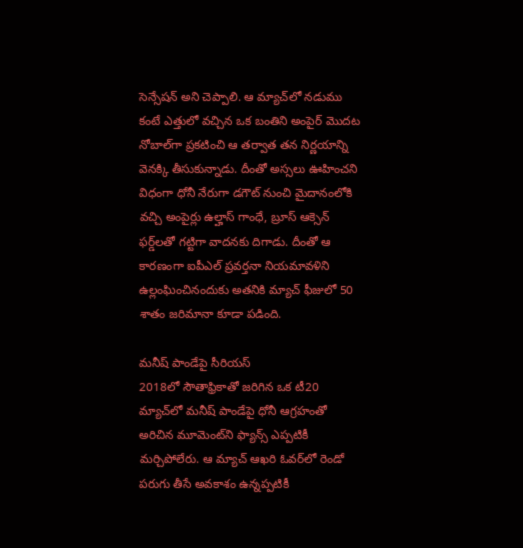సెన్సేషన్ అని చెప్పాలి. ఆ మ్యాచ్‌లో నడుము కంటే ఎత్తులో వచ్చిన ఒక బంతిని అంపైర్ మొదట నోబాల్‌గా ప్రకటించి ఆ తర్వాత తన నిర్ణయాన్ని వెనక్కి తీసుకున్నాడు. దీంతో అస్సలు ఊహించని విధంగా ధోనీ నేరుగా డగౌట్ నుంచి మైదానంలోకి వచ్చి అంపైర్లు ఉల్హాస్ గాంధే, బ్రూస్ ఆక్సెన్ ఫర్డ్‌లతో గట్టిగా వాదనకు దిగాడు. దీంతో ఆ కారణంగా ఐపీఎల్ ప్రవర్తనా నియమావళిని ఉల్లంఘించినందుకు అతనికి మ్యాచ్ ఫీజులో 50 శాతం జరిమానా కూడా పడింది.

మనీష్ పాండేపై సీరియస్
2018లో సౌతాఫ్రికాతో జరిగిన ఒక టీ20 మ్యాచ్‌లో మనీష్ పాండేపై ధోనీ ఆగ్రహంతో అరిచిన మూమెంట్‌ని ఫ్యాన్స్ ఎప్పటికీ మర్చిపోలేరు. ఆ మ్యాచ్ ఆఖరి ఓవర్‌లో రెండో పరుగు తీసే అవకాశం ఉన్నప్పటికీ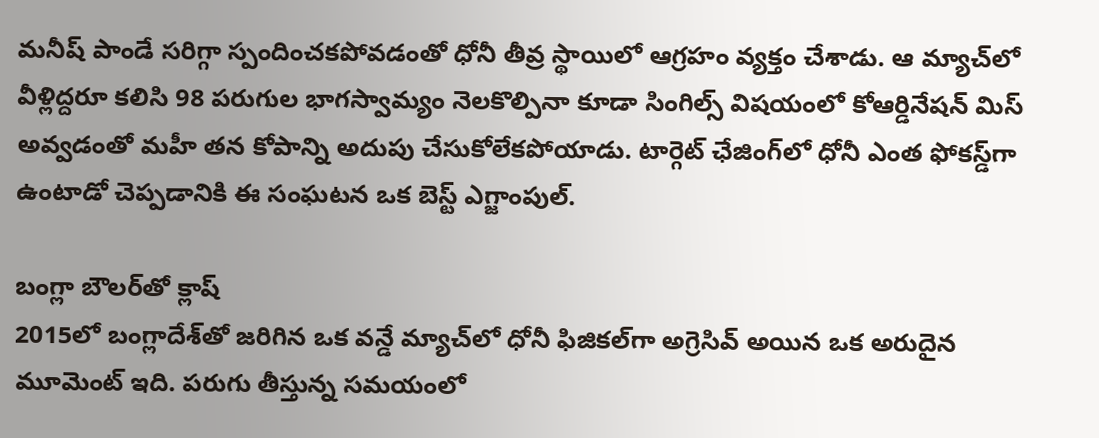మనీష్ పాండే సరిగ్గా స్పందించకపోవడంతో ధోనీ తీవ్ర స్థాయిలో ఆగ్రహం వ్యక్తం చేశాడు. ఆ మ్యాచ్‌లో వీళ్లిద్దరూ కలిసి 98 పరుగుల భాగస్వామ్యం నెలకొల్పినా కూడా సింగిల్స్ విషయంలో కోఆర్డినేషన్ మిస్ అవ్వడంతో మహీ తన కోపాన్ని అదుపు చేసుకోలేకపోయాడు. టార్గెట్ ఛేజింగ్‌లో ధోనీ ఎంత ఫోకస్డ్‌గా ఉంటాడో చెప్పడానికి ఈ సంఘటన ఒక బెస్ట్ ఎగ్జాంపుల్.

బంగ్లా బౌలర్‌తో క్లాష్
2015లో బంగ్లాదేశ్‌తో జరిగిన ఒక వన్డే మ్యాచ్‌లో ధోనీ ఫిజికల్‌గా అగ్రెసివ్ అయిన ఒక అరుదైన మూమెంట్ ఇది. పరుగు తీస్తున్న సమయంలో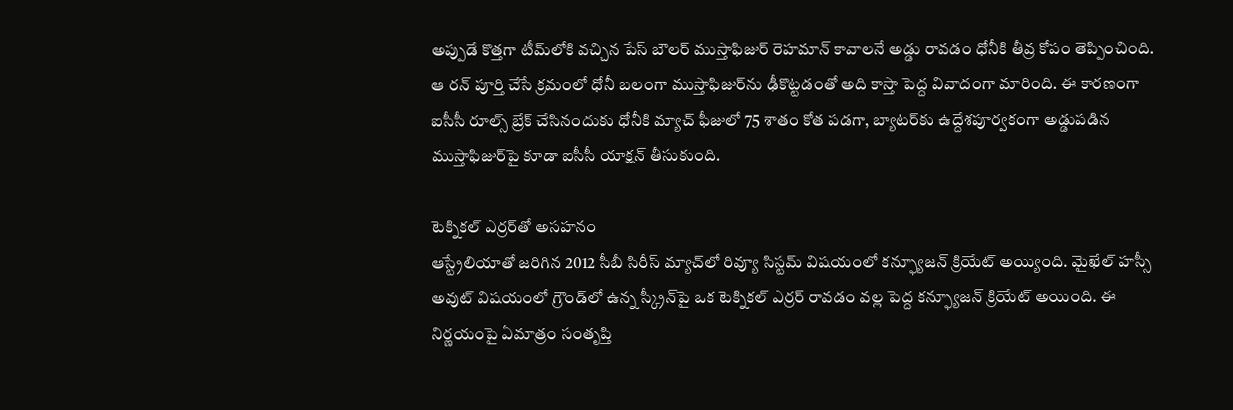అప్పుడే కొత్తగా టీమ్‌లోకి వచ్చిన పేస్ బౌలర్ ముస్తాఫిజుర్ రెహమాన్ కావాలనే అడ్డు రావడం ధోనీకి తీవ్ర కోపం తెప్పించింది. ఆ రన్ పూర్తి చేసే క్రమంలో ధోనీ బలంగా ముస్తాఫిజుర్‌ను ఢీకొట్టడంతో అది కాస్తా పెద్ద వివాదంగా మారింది. ఈ కారణంగా ఐసీసీ రూల్స్ బ్రేక్ చేసినందుకు ధోనీకి మ్యాచ్ ఫీజులో 75 శాతం కోత పడగా, బ్యాటర్‌కు ఉద్దేశపూర్వకంగా అడ్డుపడిన ముస్తాఫిజుర్‌పై కూడా ఐసీసీ యాక్షన్ తీసుకుంది.

టెక్నికల్ ఎర్రర్‌తో అసహనం
ఆస్ట్రేలియాతో జరిగిన 2012 సీబీ సిరీస్ మ్యాచ్‌లో రివ్యూ సిస్టమ్ విషయంలో కన్ఫ్యూజన్ క్రియేట్ అయ్యింది. మైఖేల్ హస్సీ అవుట్ విషయంలో గ్రౌండ్‌లో ఉన్న స్క్రీన్‌పై ఒక టెక్నికల్ ఎర్రర్ రావడం వల్ల పెద్ద కన్ఫ్యూజన్ క్రియేట్ అయింది. ఈ నిర్ణయంపై ఏమాత్రం సంతృప్తి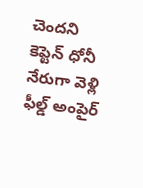చెందని కెప్టెన్ ధోనీ నేరుగా వెళ్లి ఫీల్డ్ అంపైర్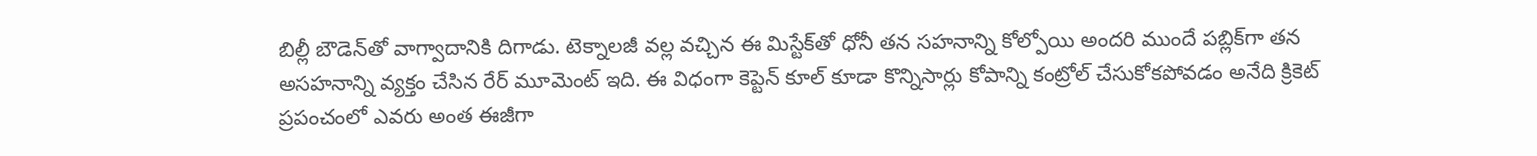బిల్లీ బౌడెన్‌తో వాగ్వాదానికి దిగాడు. టెక్నాలజీ వల్ల వచ్చిన ఈ మిస్టేక్‌తో ధోనీ తన సహనాన్ని కోల్పోయి అందరి ముందే పబ్లిక్‌గా తన అసహనాన్ని వ్యక్తం చేసిన రేర్ మూమెంట్ ఇది. ఈ విధంగా కెప్టెన్ కూల్ కూడా కొన్నిసార్లు కోపాన్ని కంట్రోల్ చేసుకోకపోవడం అనేది క్రికెట్ ప్రపంచంలో ఎవరు అంత ఈజీగా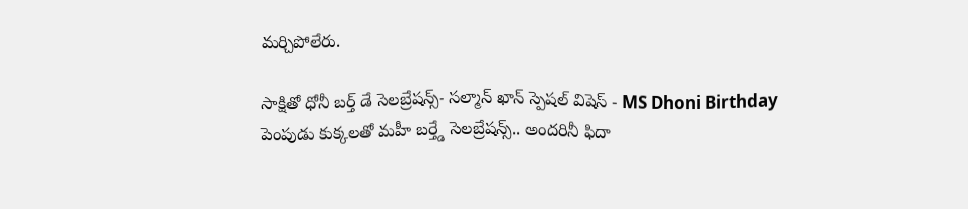మర్చిపోలేరు.

సాక్షితో ధోనీ బర్త్ డే సెలబ్రేషన్స్- సల్మాన్ ఖాన్ స్పెషల్ విషెస్ - MS Dhoni Birthday
పెంపుడు కుక్కలతో మహీ బర్త్డే సెలబ్రేషన్స్.. అందరినీ ఫిదా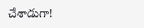చేశాడుగా!